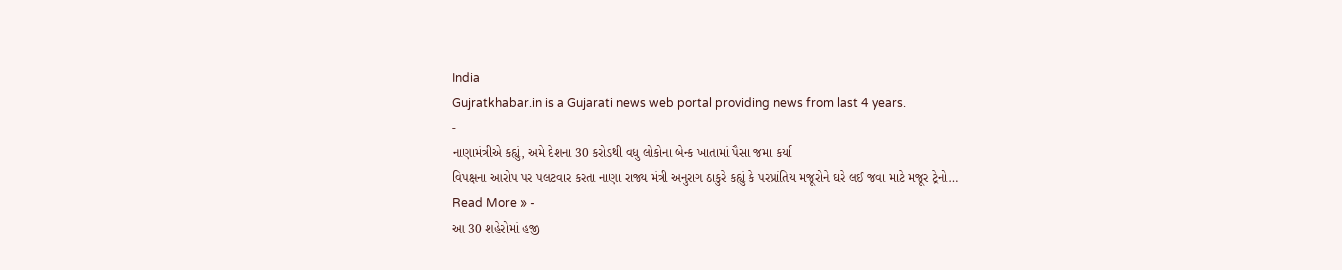India
Gujratkhabar.in is a Gujarati news web portal providing news from last 4 years.
-
નાણામંત્રીએ કહ્યું, અમે દેશના 30 કરોડથી વધુ લોકોના બેન્ક ખાતામાં પૈસા જમા કર્યા
વિપક્ષના આરોપ પર પલટવાર કરતા નાણા રાજ્ય મંત્રી અનુરાગ ઠાકુરે કહ્યું કે પરપ્રાંતિય મજૂરોને ઘરે લઈ જવા માટે મજૂર ટ્રેનો…
Read More » -
આ 30 શહેરોમાં હજી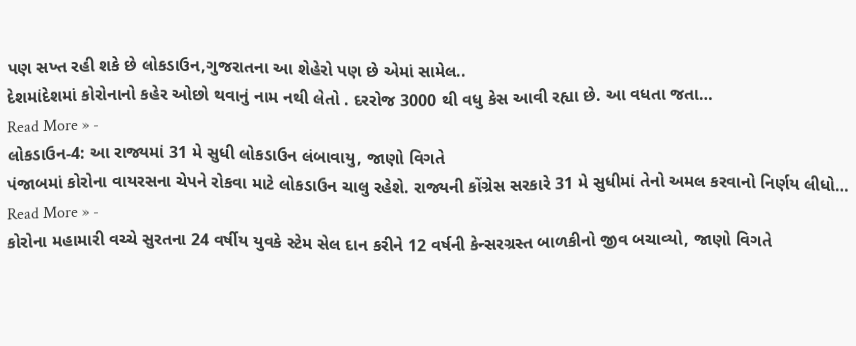પણ સખ્ત રહી શકે છે લોકડાઉન,ગુજરાતના આ શેહેરો પણ છે એમાં સામેલ..
દેશમાંદેશમાં કોરોનાનો કહેર ઓછો થવાનું નામ નથી લેતો . દરરોજ 3000 થી વધુ કેસ આવી રહ્યા છે. આ વધતા જતા…
Read More » -
લોકડાઉન-4: આ રાજ્યમાં 31 મે સુધી લોકડાઉન લંબાવાયુ, જાણો વિગતે
પંજાબમાં કોરોના વાયરસના ચેપને રોકવા માટે લોકડાઉન ચાલુ રહેશે. રાજ્યની કોંગ્રેસ સરકારે 31 મે સુધીમાં તેનો અમલ કરવાનો નિર્ણય લીધો…
Read More » -
કોરોના મહામારી વચ્ચે સુરતના 24 વર્ષીય યુવકે સ્ટેમ સેલ દાન કરીને 12 વર્ષની કેન્સરગ્રસ્ત બાળકીનો જીવ બચાવ્યો, જાણો વિગતે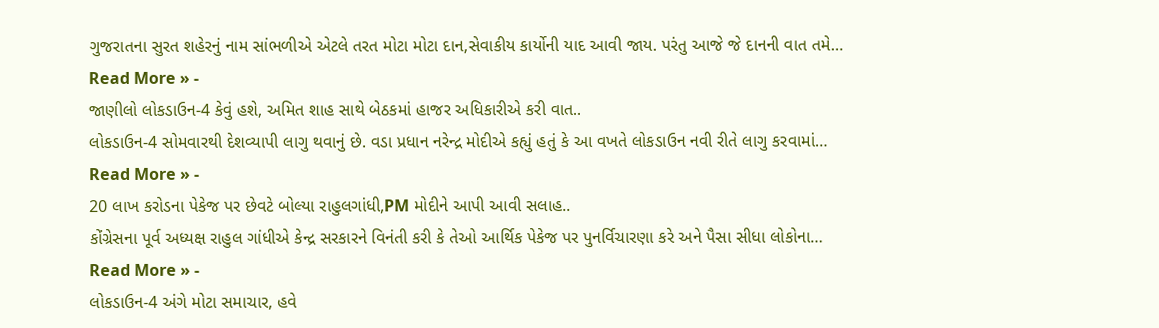ગુજરાતના સુરત શહેરનું નામ સાંભળીએ એટલે તરત મોટા મોટા દાન,સેવાકીય કાર્યોની યાદ આવી જાય. પરંતુ આજે જે દાનની વાત તમે…
Read More » -
જાણીલો લોકડાઉન-4 કેવું હશે, અમિત શાહ સાથે બેઠકમાં હાજર અધિકારીએ કરી વાત..
લોકડાઉન-4 સોમવારથી દેશવ્યાપી લાગુ થવાનું છે. વડા પ્રધાન નરેન્દ્ર મોદીએ કહ્યું હતું કે આ વખતે લોકડાઉન નવી રીતે લાગુ કરવામાં…
Read More » -
20 લાખ કરોડના પેકેજ પર છેવટે બોલ્યા રાહુલગાંધી,PM મોદીને આપી આવી સલાહ..
કોંગ્રેસના પૂર્વ અધ્યક્ષ રાહુલ ગાંધીએ કેન્દ્ર સરકારને વિનંતી કરી કે તેઓ આર્થિક પેકેજ પર પુનર્વિચારણા કરે અને પૈસા સીધા લોકોના…
Read More » -
લોકડાઉન-4 અંગે મોટા સમાચાર, હવે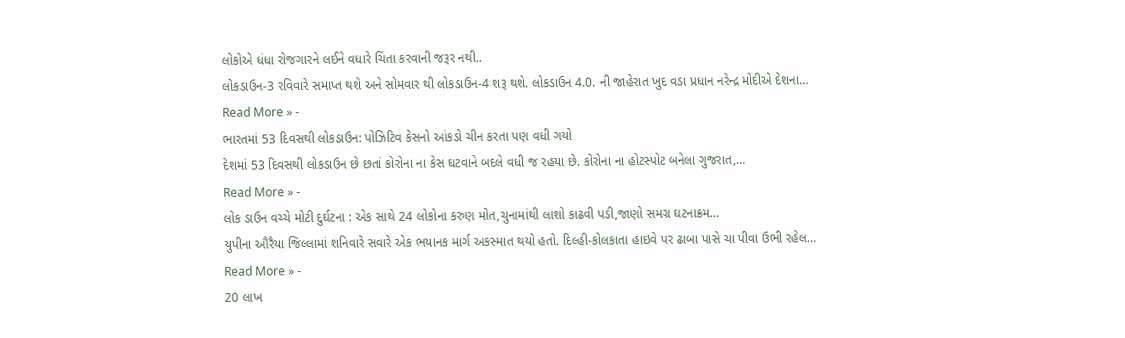લોકોએ ધંધા રોજગારને લઈને વધારે ચિંતા કરવાની જરૂર નથી..
લોકડાઉન-3 રવિવારે સમાપ્ત થશે અને સોમવાર થી લોકડાઉન-4 શરૂ થશે. લોકડાઉન 4.0. ની જાહેરાત ખુદ વડા પ્રધાન નરેન્દ્ર મોદીએ દેશના…
Read More » -
ભારતમાં 53 દિવસથી લોકડાઉન: પોઝિટિવ કેસનો આંકડો ચીન કરતા પણ વધી ગયો
દેશમાં 53 દિવસથી લોકડાઉન છે છતાં કોરોના ના કેસ ઘટવાને બદલે વધી જ રહયા છે. કોરોના ના હોટસ્પોટ બનેલા ગુજરાત,…
Read More » -
લોક ડાઉન વચ્ચે મોટી દુર્ઘટના : એક સાથે 24 લોકોના કરુણ મોત,ચુનામાંથી લાશો કાઢવી પડી,જાણો સમગ્ર ઘટનાક્રમ…
યુપીના ઔરૈયા જિલ્લામાં શનિવારે સવારે એક ભયાનક માર્ગ અકસ્માત થયો હતો. દિલ્હી-કોલકાતા હાઇવે પર ઢાબા પાસે ચા પીવા ઉભી રહેલ…
Read More » -
20 લાખ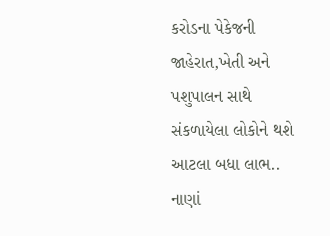કરોડના પેકેજની જાહેરાત,ખેતી અને પશુપાલન સાથે સંકળાયેલા લોકોને થશે આટલા બધા લાભ..
નાણાં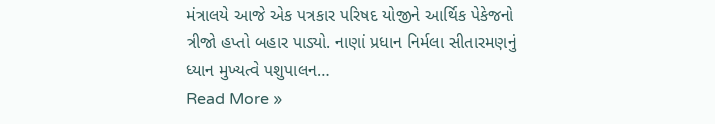મંત્રાલયે આજે એક પત્રકાર પરિષદ યોજીને આર્થિક પેકેજનો ત્રીજો હપ્તો બહાર પાડ્યો. નાણાં પ્રધાન નિર્મલા સીતારમણનું ધ્યાન મુખ્યત્વે પશુપાલન…
Read More »